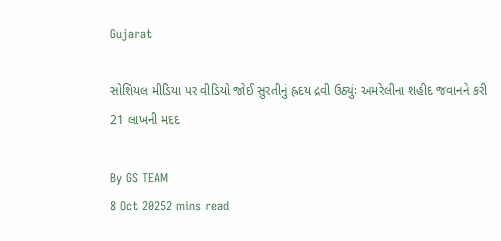Gujarat

સોશિયલ મીડિયા પર વીડિયો જોઈ સુરતીનું હ્રદય દ્રવી ઉઠ્યુંઃ અમરેલીના શહીદ જવાનને કરી 21 લાખની મદદ

By GS TEAM
8 Oct 20252 mins read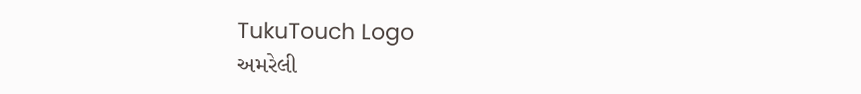TukuTouch Logo
અમરેલી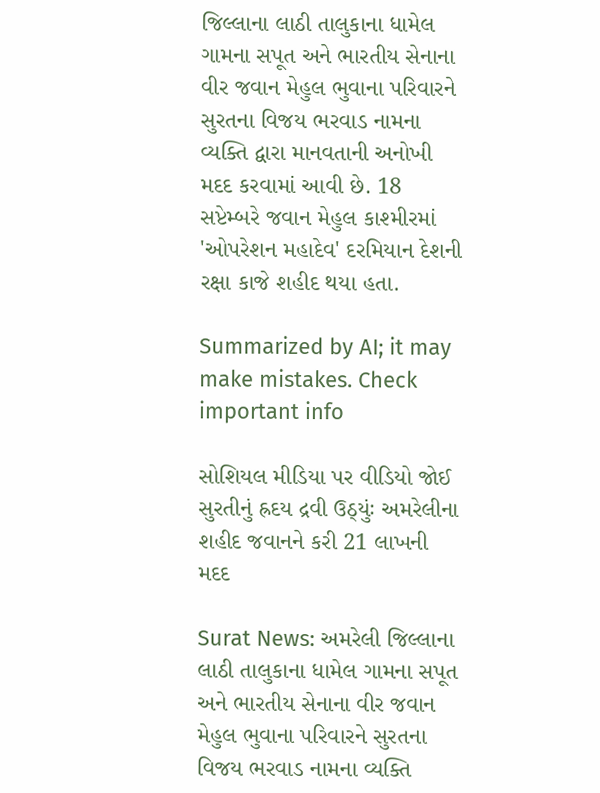જિલ્લાના લાઠી તાલુકાના ધામેલ ગામના સપૂત અને ભારતીય સેનાના વીર જવાન મેહુલ ભુવાના પરિવારને સુરતના વિજય ભરવાડ નામના વ્યક્તિ દ્વારા માનવતાની અનોખી મદદ કરવામાં આવી છે. 18 સપ્ટેમ્બરે જવાન મેહુલ કાશ્મીરમાં 'ઓપરેશન મહાદેવ' દરમિયાન દેશની રક્ષા કાજે શહીદ થયા હતા.

Summarized by AI; it may make mistakes. Check important info

સોશિયલ મીડિયા પર વીડિયો જોઈ સુરતીનું હ્રદય દ્રવી ઉઠ્યુંઃ અમરેલીના શહીદ જવાનને કરી 21 લાખની મદદ

Surat News: અમરેલી જિલ્લાના લાઠી તાલુકાના ધામેલ ગામના સપૂત અને ભારતીય સેનાના વીર જવાન મેહુલ ભુવાના પરિવારને સુરતના વિજય ભરવાડ નામના વ્યક્તિ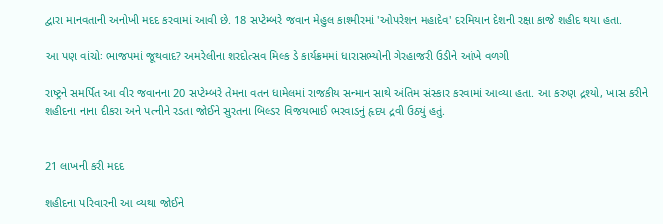દ્વારા માનવતાની અનોખી મદદ કરવામાં આવી છે. 18 સપ્ટેમ્બરે જવાન મેહુલ કાશ્મીરમાં 'ઓપરેશન મહાદેવ' દરમિયાન દેશની રક્ષા કાજે શહીદ થયા હતા.

આ પણ વાંચોઃ ભાજપમાં જૂથવાદ? અમરેલીના શરદોત્સવ મિલ્ક ડે કાર્યક્રમમાં ધારાસભ્યોની ગેરહાજરી ઉડીને આંખે વળગી

રાષ્ટ્રને સમર્પિત આ વીર જવાનના 20 સપ્ટેમ્બરે તેમના વતન ધામેલમાં રાજકીય સન્માન સાથે અંતિમ સંસ્કાર કરવામાં આવ્યા હતા. આ કરુણ દ્રશ્યો, ખાસ કરીને શહીદના નાના દીકરા અને પત્નીને રડતા જોઈને સુરતના બિલ્ડર વિજયભાઈ ભરવાડનું હૃદય દ્રવી ઉઠ્યું હતું.


21 લાખની કરી મદદ

શહીદના પરિવારની આ વ્યથા જોઈને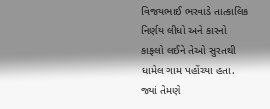વિજયભાઈ ભરવાડે તાત્કાલિક નિર્ણય લીધો અને કારનો કાફલો લઈને તેઓ સુરતથી ધામેલ ગામ પહોંચ્યા હતા. જ્યાં તેમણે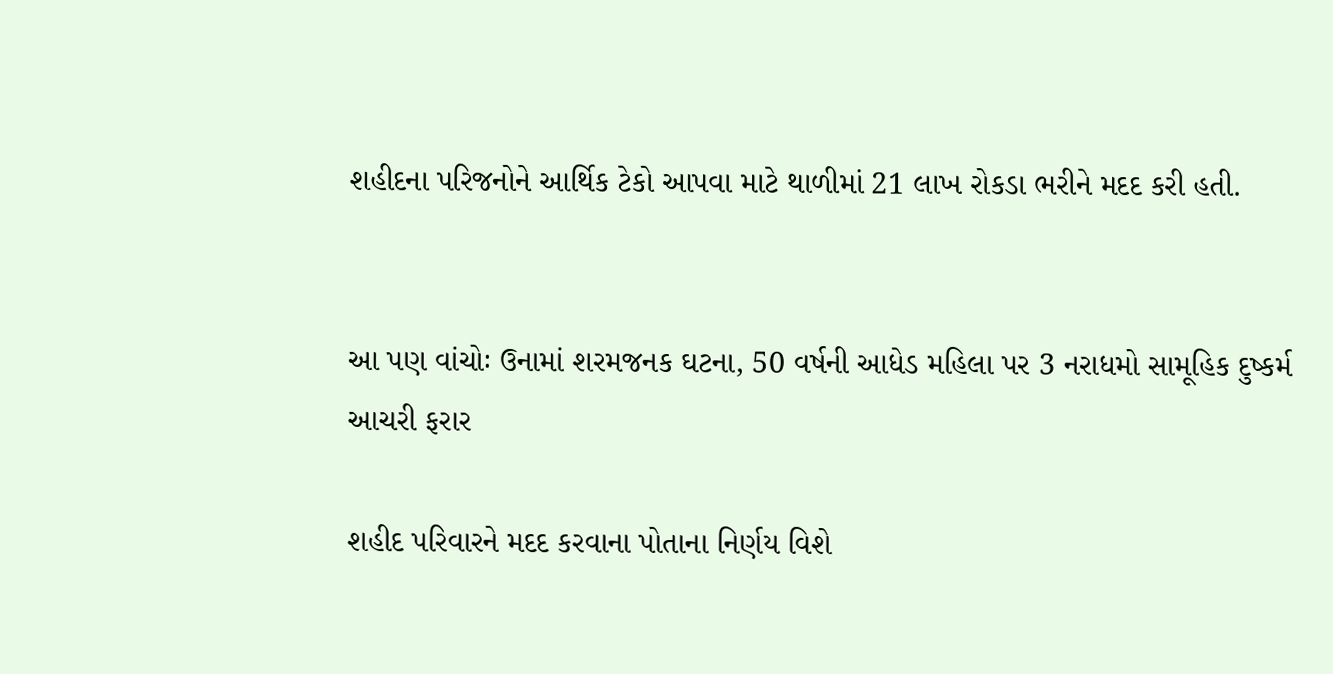શહીદના પરિજનોને આર્થિક ટેકો આપવા માટે થાળીમાં 21 લાખ રોકડા ભરીને મદદ કરી હતી.


આ પણ વાંચોઃ ઉનામાં શરમજનક ઘટના, 50 વર્ષની આધેડ મહિલા પર 3 નરાધમો સામૂહિક દુષ્કર્મ આચરી ફરાર

શહીદ પરિવારને મદદ કરવાના પોતાના નિર્ણય વિશે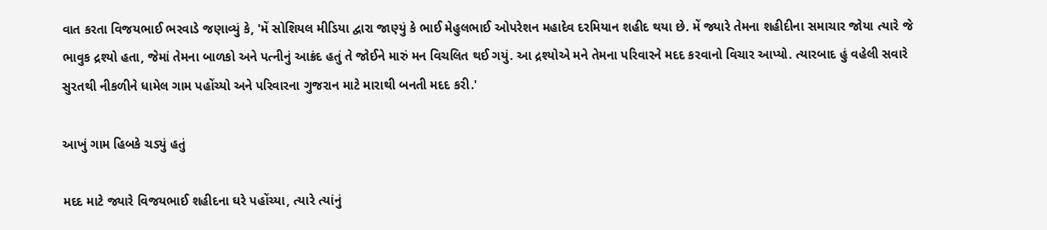વાત કરતા વિજયભાઈ ભરવાડે જણાવ્યું કે, 'મેં સોશિયલ મીડિયા દ્વારા જાણ્યું કે ભાઈ મેહુલભાઈ ઓપરેશન મહાદેવ દરમિયાન શહીદ થયા છે. મેં જ્યારે તેમના શહીદીના સમાચાર જોયા ત્યારે જે ભાવુક દ્રશ્યો હતા, જેમાં તેમના બાળકો અને પત્નીનું આક્રંદ હતું તે જોઈને મારું મન વિચલિત થઈ ગયું. આ દ્રશ્યોએ મને તેમના પરિવારને મદદ કરવાનો વિચાર આપ્યો. ત્યારબાદ હું વહેલી સવારે સુરતથી નીકળીને ધામેલ ગામ પહોંચ્યો અને પરિવારના ગુજરાન માટે મારાથી બનતી મદદ કરી.'

આખું ગામ હિબકે ચડ્યું હતું

મદદ માટે જ્યારે વિજયભાઈ શહીદના ઘરે પહોંચ્યા, ત્યારે ત્યાંનું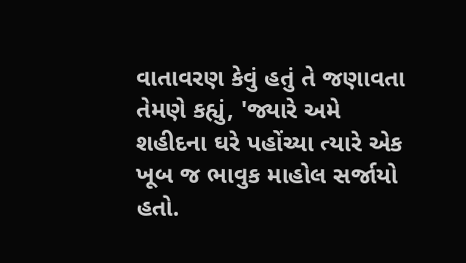વાતાવરણ કેવું હતું તે જણાવતા તેમણે કહ્યું, 'જ્યારે અમે શહીદના ઘરે પહોંચ્યા ત્યારે એક ખૂબ જ ભાવુક માહોલ સર્જાયો હતો.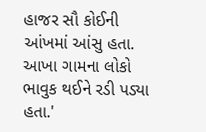હાજર સૌ કોઈની આંખમાં આંસુ હતા. આખા ગામના લોકો ભાવુક થઈને રડી પડ્યા હતા.'